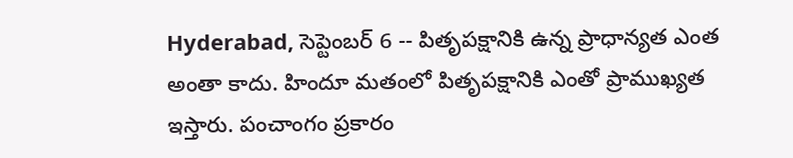Hyderabad, సెప్టెంబర్ 6 -- పితృపక్షానికి ఉన్న ప్రాధాన్యత ఎంత అంతా కాదు. హిందూ మతంలో పితృపక్షానికి ఎంతో ప్రాముఖ్యత ఇస్తారు. పంచాంగం ప్రకారం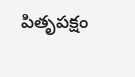పితృపక్షం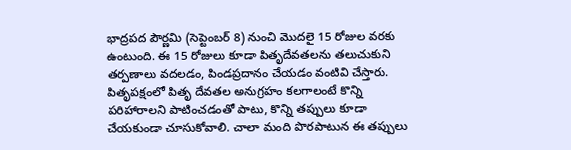భాద్రపద పౌర్ణమి (సెప్టెంబర్ 8) నుంచి మొదలై 15 రోజుల వరకు ఉంటుంది. ఈ 15 రోజులు కూడా పితృదేవతలను తలుచుకుని తర్పణాలు వదలడం, పిండప్రదానం చేయడం వంటివి చేస్తారు.
పితృపక్షంలో పితృ దేవతల అనుగ్రహం కలగాలంటే కొన్ని పరిహారాలని పాటించడంతో పాటు, కొన్ని తప్పులు కూడా చేయకుండా చూసుకోవాలి. చాలా మంది పొరపాటున ఈ తప్పులు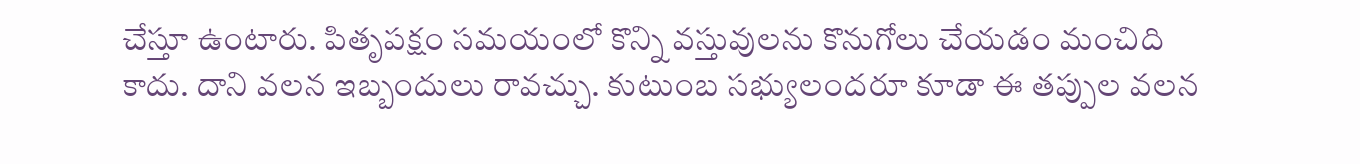చేస్తూ ఉంటారు. పితృపక్షం సమయంలో కొన్ని వస్తువులను కొనుగోలు చేయడం మంచిది కాదు. దాని వలన ఇబ్బందులు రావచ్చు. కుటుంబ సభ్యులందరూ కూడా ఈ తప్పుల వలన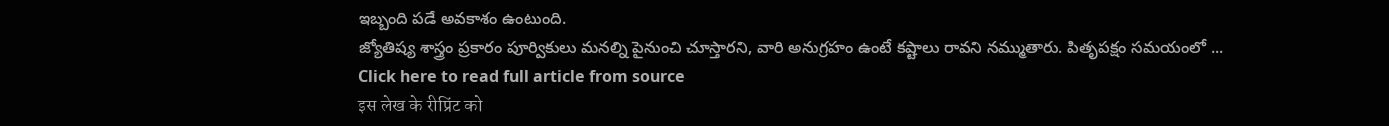ఇబ్బంది పడే అవకాశం ఉంటుంది.
జ్యోతిష్య శాస్త్రం ప్రకారం పూర్వికులు మనల్ని పైనుంచి చూస్తారని, వారి అనుగ్రహం ఉంటే కష్టాలు రావని నమ్ముతారు. పితృపక్షం సమయంలో ...
Click here to read full article from source
इस लेख के रीप्रिंट को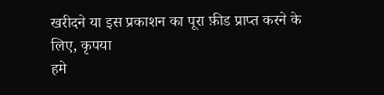खरीदने या इस प्रकाशन का पूरा फ़ीड प्राप्त करने के लिए, कृपया
हमे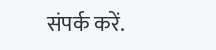संपर्क करें.